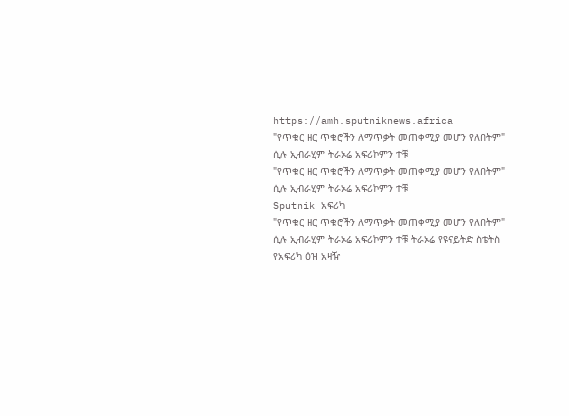https://amh.sputniknews.africa
"የጥቁር ዘር ጥቁሮችን ለማጥቃት መጠቀሚያ መሆን የለበትም" ሲሉ ኢብራሂም ትራኦሬ አፍሪኮምን ተቹ
"የጥቁር ዘር ጥቁሮችን ለማጥቃት መጠቀሚያ መሆን የለበትም" ሲሉ ኢብራሂም ትራኦሬ አፍሪኮምን ተቹ
Sputnik አፍሪካ
"የጥቁር ዘር ጥቁሮችን ለማጥቃት መጠቀሚያ መሆን የለበትም" ሲሉ ኢብራሂም ትራኦሬ አፍሪኮምን ተቹ ትራኦሬ የዩናይትድ ስቴትስ የአፍሪካ ዕዝ አዛዥ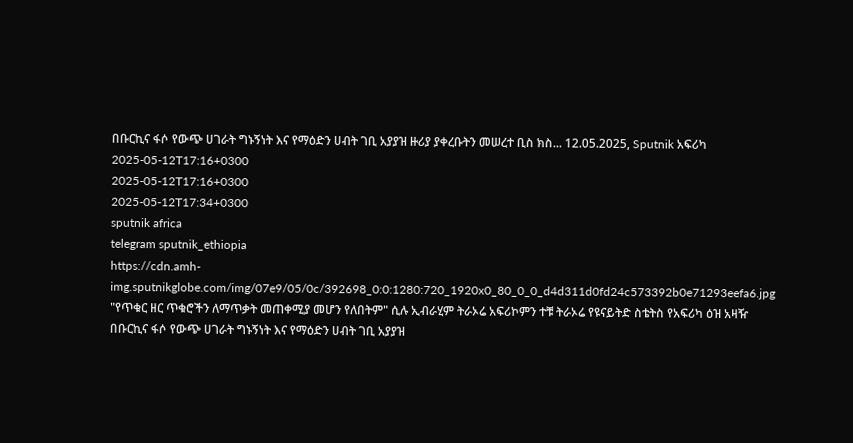በቡርኪና ፋሶ የውጭ ሀገራት ግኑኝነት እና የማዕድን ሀብት ገቢ አያያዝ ዙሪያ ያቀረቡትን መሠረተ ቢስ ክስ... 12.05.2025, Sputnik አፍሪካ
2025-05-12T17:16+0300
2025-05-12T17:16+0300
2025-05-12T17:34+0300
sputnik africa
telegram sputnik_ethiopia
https://cdn.amh-img.sputnikglobe.com/img/07e9/05/0c/392698_0:0:1280:720_1920x0_80_0_0_d4d311d0fd24c573392b0e71293eefa6.jpg
"የጥቁር ዘር ጥቁሮችን ለማጥቃት መጠቀሚያ መሆን የለበትም" ሲሉ ኢብራሂም ትራኦሬ አፍሪኮምን ተቹ ትራኦሬ የዩናይትድ ስቴትስ የአፍሪካ ዕዝ አዛዥ በቡርኪና ፋሶ የውጭ ሀገራት ግኑኝነት እና የማዕድን ሀብት ገቢ አያያዝ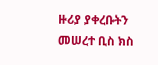ዙሪያ ያቀረቡትን መሠረተ ቢስ ክስ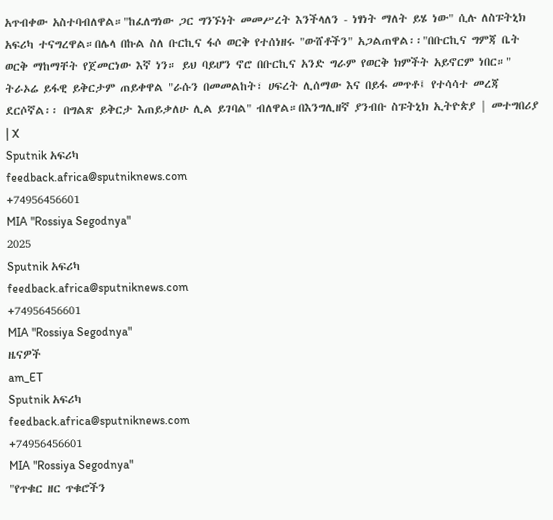አጥብቀው አስተባብለዋል።"ከፈለግነው ጋር ግንኙነት መመሥረት እንችላለን - ነፃነት ማለት ይሄ ነው" ሲሉ ለስፑትኒክ አፍሪካ ተናግረዋል።በሌላ በኩል ስለ ቡርኪና ፋሶ ወርቅ የተሰነዘሩ "ውሸቶችን" አጋልጠዋል፡፡"በቡርኪና ግምጃ ቤት ወርቅ ማከማቸት የጀመርነው እኛ ነን። ይህ ባይሆን ኖሮ በቡርኪና አንድ ግራም የወርቅ ክምችት አይኖርም ነበር።" ትራኦሬ ይፋዊ ይቅርታም ጠይቀዋል "ራሱን በመመልከት፣ ሀፍረት ሊሰማው እና በይፋ መጥቶ፤ የተሳሳተ መረጃ ደርሶኛል፡፡ በግልጽ ይቅርታ እጠይቃለሁ ሊል ይገባል" ብለዋል።በእንግሊዘኛ ያንብቡ ስፑትኒክ ኢትዮጵያ | መተግበሪያ | X
Sputnik አፍሪካ
feedback.africa@sputniknews.com
+74956456601
MIA "Rossiya Segodnya"
2025
Sputnik አፍሪካ
feedback.africa@sputniknews.com
+74956456601
MIA "Rossiya Segodnya"
ዜናዎች
am_ET
Sputnik አፍሪካ
feedback.africa@sputniknews.com
+74956456601
MIA "Rossiya Segodnya"
"የጥቁር ዘር ጥቁሮችን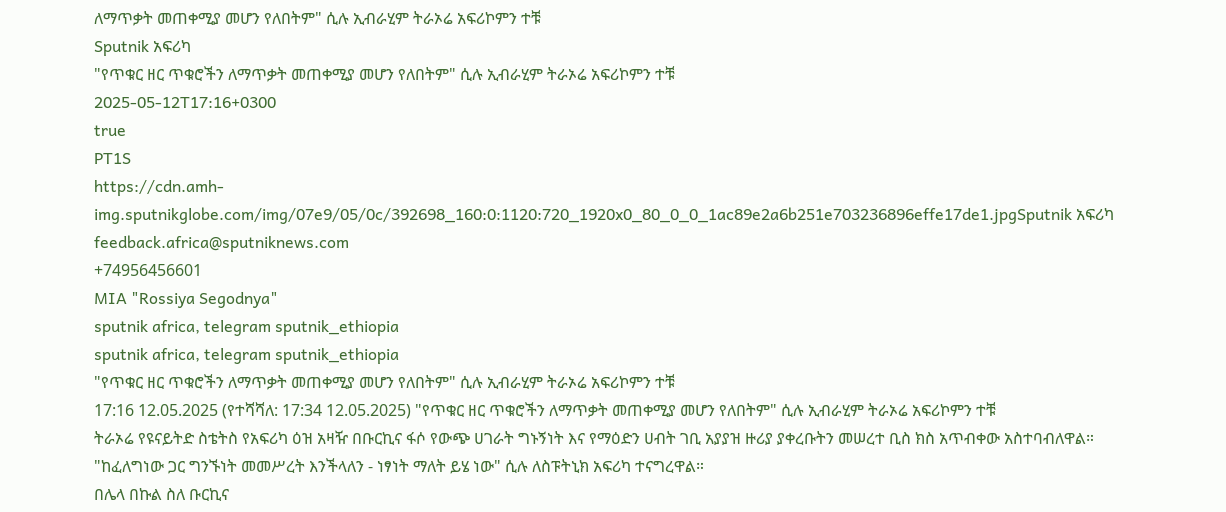ለማጥቃት መጠቀሚያ መሆን የለበትም" ሲሉ ኢብራሂም ትራኦሬ አፍሪኮምን ተቹ
Sputnik አፍሪካ
"የጥቁር ዘር ጥቁሮችን ለማጥቃት መጠቀሚያ መሆን የለበትም" ሲሉ ኢብራሂም ትራኦሬ አፍሪኮምን ተቹ
2025-05-12T17:16+0300
true
PT1S
https://cdn.amh-img.sputnikglobe.com/img/07e9/05/0c/392698_160:0:1120:720_1920x0_80_0_0_1ac89e2a6b251e703236896effe17de1.jpgSputnik አፍሪካ
feedback.africa@sputniknews.com
+74956456601
MIA "Rossiya Segodnya"
sputnik africa, telegram sputnik_ethiopia
sputnik africa, telegram sputnik_ethiopia
"የጥቁር ዘር ጥቁሮችን ለማጥቃት መጠቀሚያ መሆን የለበትም" ሲሉ ኢብራሂም ትራኦሬ አፍሪኮምን ተቹ
17:16 12.05.2025 (የተሻሻለ: 17:34 12.05.2025) "የጥቁር ዘር ጥቁሮችን ለማጥቃት መጠቀሚያ መሆን የለበትም" ሲሉ ኢብራሂም ትራኦሬ አፍሪኮምን ተቹ
ትራኦሬ የዩናይትድ ስቴትስ የአፍሪካ ዕዝ አዛዥ በቡርኪና ፋሶ የውጭ ሀገራት ግኑኝነት እና የማዕድን ሀብት ገቢ አያያዝ ዙሪያ ያቀረቡትን መሠረተ ቢስ ክስ አጥብቀው አስተባብለዋል።
"ከፈለግነው ጋር ግንኙነት መመሥረት እንችላለን - ነፃነት ማለት ይሄ ነው" ሲሉ ለስፑትኒክ አፍሪካ ተናግረዋል።
በሌላ በኩል ስለ ቡርኪና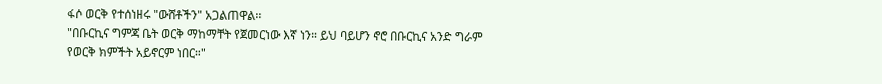ፋሶ ወርቅ የተሰነዘሩ "ውሸቶችን" አጋልጠዋል፡፡
"በቡርኪና ግምጃ ቤት ወርቅ ማከማቸት የጀመርነው እኛ ነን። ይህ ባይሆን ኖሮ በቡርኪና አንድ ግራም የወርቅ ክምችት አይኖርም ነበር።"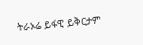ትራኦሬ ይፋዊ ይቅርታም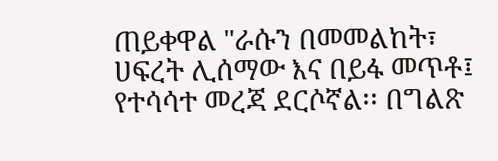ጠይቀዋል "ራሱን በመመልከት፣ ሀፍረት ሊሰማው እና በይፋ መጥቶ፤ የተሳሳተ መረጃ ደርሶኛል፡፡ በግልጽ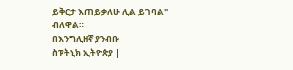ይቅርታ እጠይቃለሁ ሊል ይገባል" ብለዋል።
በእንግሊዘኛ ያንብቡ
ስፑትኒክ ኢትዮጵያ |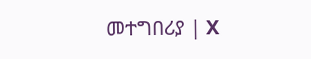መተግበሪያ | X